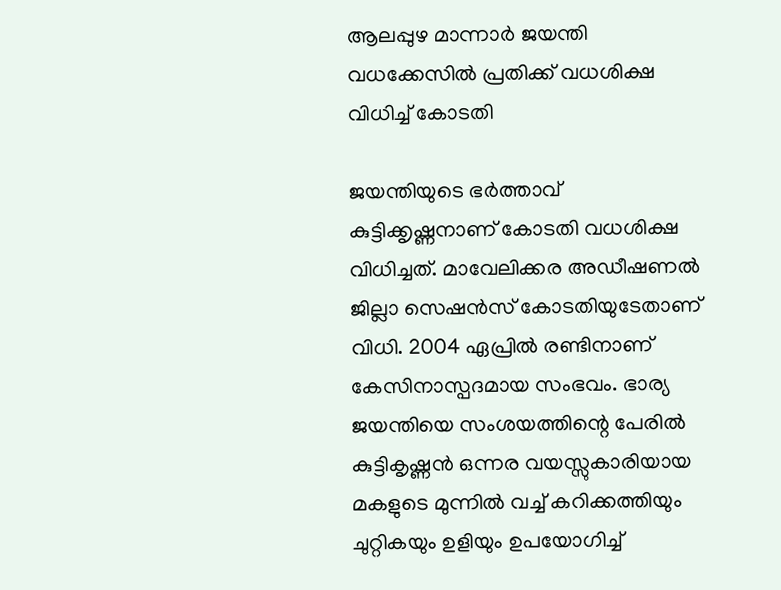ആലപ്പുഴ മാന്നാര്‍ ജയന്തി വധക്കേസില്‍ പ്രതിക്ക് വധശിക്ഷ വിധിച്ച് കോടതി

ജയന്തിയുടെ ഭര്‍ത്താവ് കുട്ടിക്കൃഷ്ണനാണ് കോടതി വധശിക്ഷ വിധിച്ചത്. മാവേലിക്കര അഡീഷണല്‍ ജില്ലാ സെഷന്‍സ് കോടതിയുടേതാണ് വിധി. 2004 ഏപ്രില്‍ രണ്ടിനാണ് കേസിനാസ്പദമായ സംഭവം. ഭാര്യ ജയന്തിയെ സംശയത്തിന്റെ പേരില്‍ കുട്ടികൃഷ്ണന്‍ ഒന്നര വയസ്സുകാരിയായ മകളുടെ മുന്നില്‍ വച്ച് കറിക്കത്തിയും ചുറ്റികയും ഉളിയും ഉപയോഗിച്ച്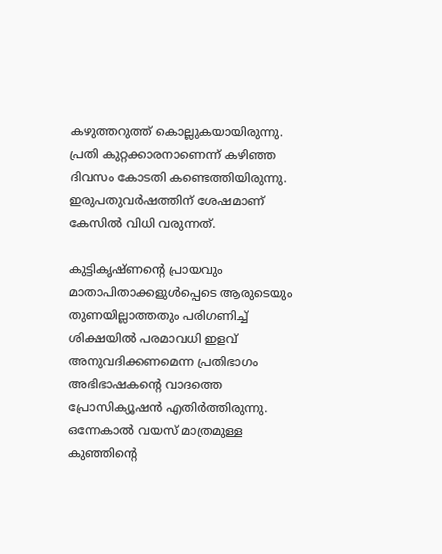കഴുത്തറുത്ത് കൊല്ലുകയായിരുന്നു. പ്രതി കുറ്റക്കാരനാണെന്ന് കഴിഞ്ഞ ദിവസം കോടതി കണ്ടെത്തിയിരുന്നു. ഇരുപതുവര്‍ഷത്തിന് ശേഷമാണ് കേസില്‍ വിധി വരുന്നത്.

കുട്ടികൃഷ്ണന്റെ പ്രായവും മാതാപിതാക്കളുള്‍പ്പെടെ ആരുടെയും തുണയില്ലാത്തതും പരിഗണിച്ച് ശിക്ഷയില്‍ പരമാവധി ഇളവ് അനുവദിക്കണമെന്ന പ്രതിഭാഗം അഭിഭാഷകന്റെ വാദത്തെ പ്രോസിക്യൂഷന്‍ എതിര്‍ത്തിരുന്നു. ഒന്നേകാല്‍ വയസ് മാത്രമുള്ള കുഞ്ഞിന്റെ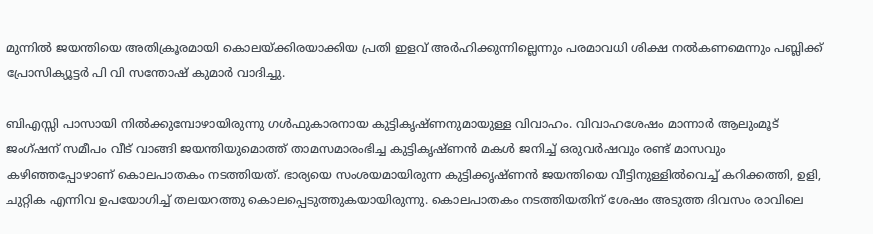മുന്നില്‍ ജയന്തിയെ അതിക്രൂരമായി കൊലയ്ക്കിരയാക്കിയ പ്രതി ഇളവ് അര്‍ഹിക്കുന്നില്ലെന്നും പരമാവധി ശിക്ഷ നല്‍കണമെന്നും പബ്ലിക്ക് പ്രോസിക്യൂട്ടര്‍ പി വി സന്തോഷ് കുമാര്‍ വാദിച്ചു.

ബിഎസ്സി പാസായി നില്‍ക്കുമ്പോഴായിരുന്നു ഗള്‍ഫുകാരനായ കുട്ടികൃഷ്ണനുമായുള്ള വിവാഹം. വിവാഹശേഷം മാന്നാര്‍ ആലുംമൂട് ജംഗ്ഷന് സമീപം വീട് വാങ്ങി ജയന്തിയുമൊത്ത് താമസമാരംഭിച്ച കുട്ടികൃഷ്ണന്‍ മകള്‍ ജനിച്ച് ഒരുവര്‍ഷവും രണ്ട് മാസവും കഴിഞ്ഞപ്പോഴാണ് കൊലപാതകം നടത്തിയത്. ഭാര്യയെ സംശയമായിരുന്ന കുട്ടിക്കൃഷ്ണന്‍ ജയന്തിയെ വീട്ടിനുള്ളില്‍വെച്ച് കറിക്കത്തി, ഉളി, ചുറ്റിക എന്നിവ ഉപയോഗിച്ച് തലയറത്തു കൊലപ്പെടുത്തുകയായിരുന്നു. കൊലപാതകം നടത്തിയതിന് ശേഷം അടുത്ത ദിവസം രാവിലെ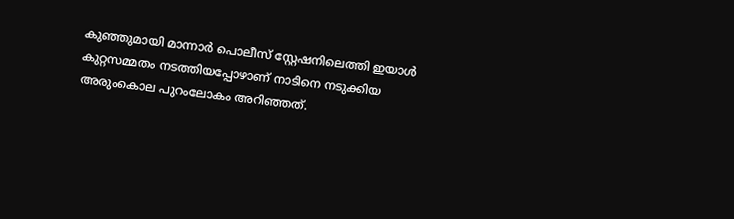കുഞ്ഞുമായി മാന്നാര്‍ പൊലീസ് സ്റ്റേഷനിലെത്തി ഇയാള്‍ കുറ്റസമ്മതം നടത്തിയപ്പോഴാണ് നാടിനെ നടുക്കിയ അരുംകൊല പുറംലോകം അറിഞ്ഞത്.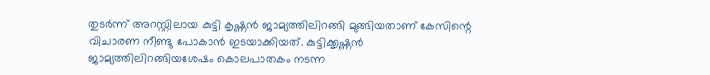തുടര്‍ന്ന് അറസ്റ്റിലായ കുട്ടി കൃഷ്ണന്‍ ജാമ്യത്തിലിറങ്ങി മുങ്ങിയതാണ് കേസിന്റെ വിചാരണ നീണ്ടു പോകാന്‍ ഇടയാക്കിയത്. കുട്ടിക്കൃഷ്ണന്‍ ജാമ്യത്തിലിറങ്ങിയശേഷം കൊലപാതകം നടന്ന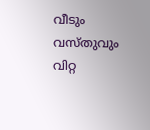വീടും വസ്തുവും വിറ്റ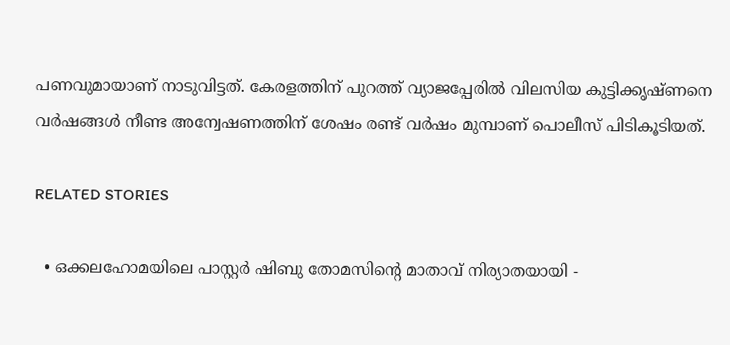പണവുമായാണ് നാടുവിട്ടത്. കേരളത്തിന് പുറത്ത് വ്യാജപ്പേരില്‍ വിലസിയ കുട്ടിക്കൃഷ്ണനെ വര്‍ഷങ്ങള്‍ നീണ്ട അന്വേഷണത്തിന് ശേഷം രണ്ട് വര്‍ഷം മുമ്പാണ് പൊലീസ് പിടികൂടിയത്.

RELATED STORIES

  • ഒക്കലഹോമയിലെ പാസ്റ്റർ ഷിബു തോമസിന്റെ മാതാവ് നിര്യാതയായി -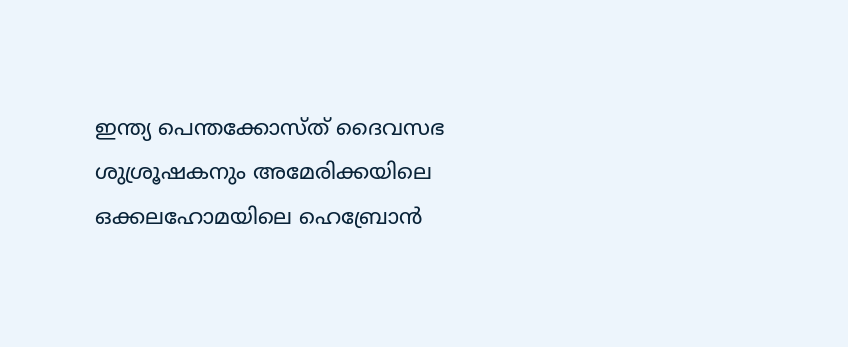ഇന്ത്യ പെന്തക്കോസ്ത് ദൈവസഭ ശുശ്രൂഷകനും അമേരിക്കയിലെ ഒക്കലഹോമയിലെ ഹെബ്രോൻ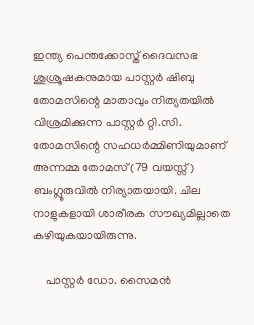ഇന്ത്യ പെന്തക്കോസ്ത് ദൈവസഭ ശുശ്രൂഷകനുമായ പാസ്റ്റർ ഷിബു തോമസിന്റെ മാതാവും നിത്യതയിൽ വിശ്രമിക്കുന്ന പാസ്റ്റർ റ്റി.സി. തോമസിന്റെ സഹധർമ്മിണിയുമാണ് അന്നമ്മ തോമസ് (79 വയസ്സ്) ബംഗ്ലൂരുവിൽ നിര്യാതയായി. ചില നാളുകളായി ശാരീരക സൗഖ്യമില്ലാതെ കഴിയുകയായിരുന്നു.

    പാസ്റ്റർ ഡോ. സൈമൻ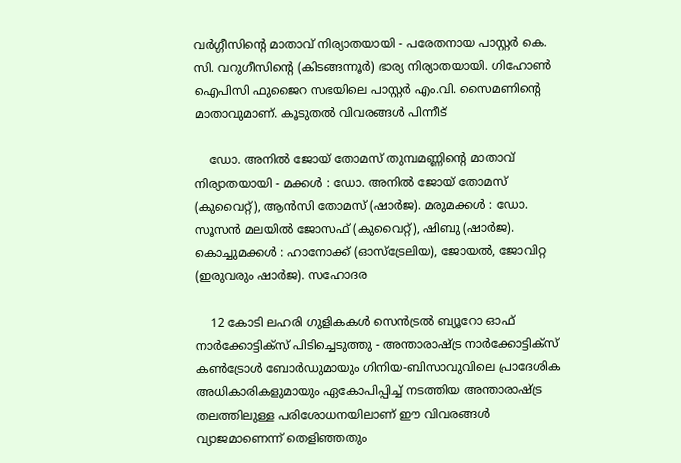വർഗ്ഗീസിൻ്റെ മാതാവ് നിര്യാതയായി - പരേതനായ പാസ്റ്റർ കെ. സി. വറുഗീസിന്റെ (കിടങ്ങന്നൂർ) ഭാര്യ നിര്യാതയായി. ഗിഹോൺ ഐപിസി ഫുജൈറ സഭയിലെ പാസ്റ്റർ എം.വി. സൈമണിന്റെ മാതാവുമാണ്. കൂടുതൽ വിവരങ്ങൾ പിന്നീട്

    ഡോ. അനിൽ ജോയ് തോമസ് തുമ്പമണ്ണിൻ്റെ മാതാവ് നിര്യാതയായി - മക്കൾ : ഡോ. അനിൽ ജോയ് തോമസ് (കുവൈറ്റ്‌), ആൻസി തോമസ് (ഷാർജ). മരുമക്കൾ : ഡോ. സൂസൻ മലയിൽ ജോസഫ് (കുവൈറ്റ്‌), ഷിബു (ഷാർജ). കൊച്ചുമക്കൾ : ഹാനോക്ക് (ഓസ്ട്രേലിയ), ജോയൽ, ജോവിറ്റ (ഇരുവരും ഷാർജ). സഹോദര

    12 കോടി ലഹരി ഗുളികകള്‍ സെന്‍ട്രല്‍ ബ്യൂറോ ഓഫ് നാര്‍ക്കോട്ടിക്‌സ് പിടിച്ചെടുത്തു - അന്താരാഷ്ട്ര നാര്‍ക്കോട്ടിക്‌സ് കണ്‍ട്രോള്‍ ബോര്‍ഡുമായും ഗിനിയ-ബിസാവുവിലെ പ്രാദേശിക അധികാരികളുമായും ഏകോപിപ്പിച്ച് നടത്തിയ അന്താരാഷ്ട്ര തലത്തിലുള്ള പരിശോധനയിലാണ് ഈ വിവരങ്ങള്‍ വ്യാജമാണെന്ന് തെളിഞ്ഞതും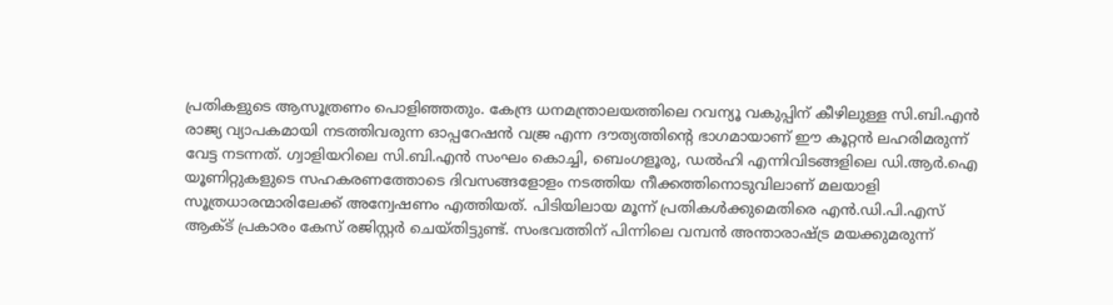പ്രതികളുടെ ആസൂത്രണം പൊളിഞ്ഞതും. കേന്ദ്ര ധനമന്ത്രാലയത്തിലെ റവന്യൂ വകുപ്പിന് കീഴിലുള്ള സി.ബി.എന്‍ രാജ്യ വ്യാപകമായി നടത്തിവരുന്ന ഓപ്പറേഷന്‍ വജ്ര എന്ന ദൗത്യത്തിന്റെ ഭാഗമായാണ് ഈ കൂറ്റന്‍ ലഹരിമരുന്ന് വേട്ട നടന്നത്. ഗ്വാളിയറിലെ സി.ബി.എന്‍ സംഘം കൊച്ചി, ബെംഗളൂരു, ഡല്‍ഹി എന്നിവിടങ്ങളിലെ ഡി.ആര്‍.ഐ യൂണിറ്റുകളുടെ സഹകരണത്തോടെ ദിവസങ്ങളോളം നടത്തിയ നീക്കത്തിനൊടുവിലാണ് മലയാളി സൂത്രധാരന്മാരിലേക്ക് അന്വേഷണം എത്തിയത്. പിടിയിലായ മൂന്ന് പ്രതികള്‍ക്കുമെതിരെ എന്‍.ഡി.പി.എസ് ആക്ട് പ്രകാരം കേസ് രജിസ്റ്റര്‍ ചെയ്തിട്ടുണ്ട്. സംഭവത്തിന് പിന്നിലെ വമ്പന്‍ അന്താരാഷ്ട്ര മയക്കുമരുന്ന്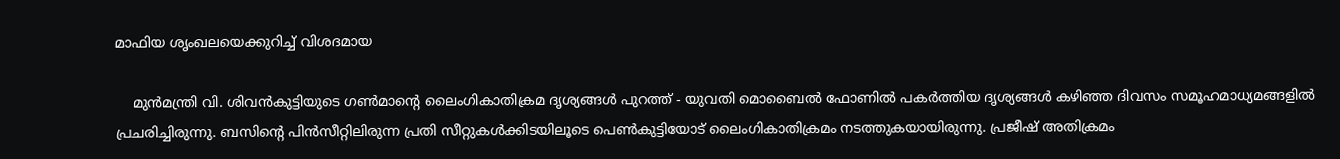മാഫിയ ശൃംഖലയെക്കുറിച്ച് വിശദമായ

    മുൻമന്ത്രി വി. ശിവൻകുട്ടിയുടെ ഗൺമാന്റെ ലൈംഗികാതിക്രമ ദൃശ്യങ്ങൾ പുറത്ത് - യുവതി മൊബൈൽ ഫോണിൽ പകർത്തിയ ദൃശ്യങ്ങൾ കഴിഞ്ഞ ദിവസം സമൂഹമാധ്യമങ്ങളിൽ പ്രചരിച്ചിരുന്നു. ബസിന്റെ പിൻസീറ്റിലിരുന്ന പ്രതി സീറ്റുകൾക്കിടയിലൂടെ പെൺകുട്ടിയോട് ലൈംഗികാതിക്രമം നടത്തുകയായിരുന്നു. പ്രജീഷ് അതിക്രമം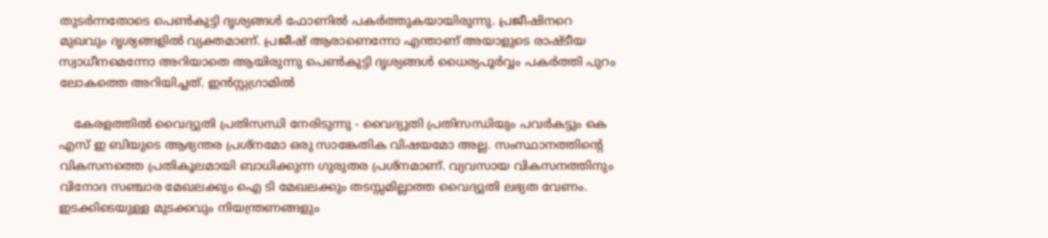തുടർന്നതോടെ പെൺകുട്ടി ദൃശ്യങ്ങൾ ഫോണിൽ പകർത്തുകയായിരുന്നു. പ്രജീഷിനറെ മുഖവും ദൃശ്യങ്ങളിൽ വ്യക്തമാണ്. പ്രജീഷ് ആരാണെന്നോ എന്താണ് അയാളുടെ രാഷ്ടീയ സ്വാധീനമെന്നോ അറിയാതെ ആയിരുന്നു പെൺകുട്ടി ദൃശ്യങ്ങൾ ധൈര്യപൂർവ്വം പകർത്തി പുറം ലോകത്തെ അറിയിച്ചത്. ഇൻസ്റ്റഗ്രാമിൽ

    കേരളത്തിൽ വൈദ്യുതി പ്രതിസന്ധി നേരിടുന്നു - വൈദ്യുതി പ്രതിസന്ധിയും പവര്‍കട്ടും കെ എസ് ഇ ബിയുടെ ആഭ്യന്തര പ്രശ്‌നമോ ഒരു സാങ്കേതിക വിഷയമോ അല്ല. സംസ്ഥാനത്തിന്റെ വികസനത്തെ പ്രതികൂലമായി ബാധിക്കുന്ന ഗുരുതര പ്രശ്‌നമാണ്. വ്യവസായ വികസനത്തിനും വിനോദ സഞ്ചാര മേഖലക്കും ഐ ടി മേഖലക്കും തടസ്സമില്ലാത്ത വൈദ്യുതി ലഭ്യത വേണം. ഇടക്കിടെയുള്ള മുടക്കവും നിയന്ത്രണങ്ങളും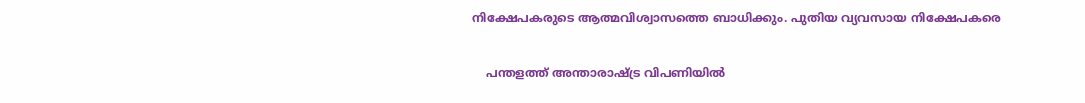നിക്ഷേപകരുടെ ആത്മവിശ്വാസത്തെ ബാധിക്കും. പുതിയ വ്യവസായ നിക്ഷേപകരെ

    പന്തളത്ത് അന്താരാഷ്ട്ര വിപണിയിൽ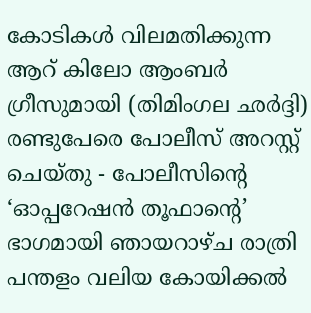കോടികൾ വിലമതിക്കുന്ന ആറ് കിലോ ആംബർ ഗ്രീസുമായി (തിമിംഗല ഛർദ്ദി) രണ്ടുപേരെ പോലീസ് അറസ്റ്റ് ചെയ്തു - പോലീസിന്റെ ‘ഓപ്പറേഷൻ തൂഫാന്റെ’ ഭാഗമായി ഞായറാഴ്ച രാത്രി പന്തളം വലിയ കോയിക്കൽ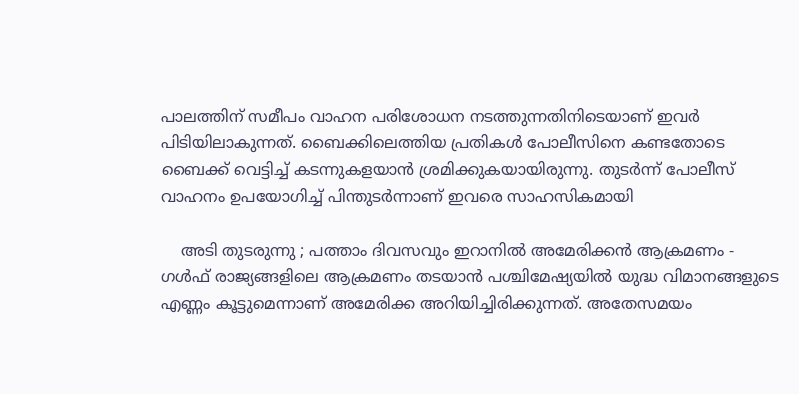പാലത്തിന് സമീപം വാഹന പരിശോധന നടത്തുന്നതിനിടെയാണ് ഇവർ പിടിയിലാകുന്നത്. ബൈക്കിലെത്തിയ പ്രതികൾ പോലീസിനെ കണ്ടതോടെ ബൈക്ക് വെട്ടിച്ച് കടന്നുകളയാൻ ശ്രമിക്കുകയായിരുന്നു. തുടർന്ന് പോലീസ് വാഹനം ഉപയോഗിച്ച് പിന്തുടർന്നാണ് ഇവരെ സാഹസികമായി

    അടി തുടരുന്നു ; പത്താം ദിവസവും ഇറാനിൽ അമേരിക്കന്‍ ആക്രമണം - ഗള്‍ഫ് രാജ്യങ്ങളിലെ ആക്രമണം തടയാന്‍ പശ്ചിമേഷ്യയില്‍ യുദ്ധ വിമാനങ്ങളുടെ എണ്ണം കൂട്ടുമെന്നാണ് അമേരിക്ക അറിയിച്ചിരിക്കുന്നത്. അതേസമയം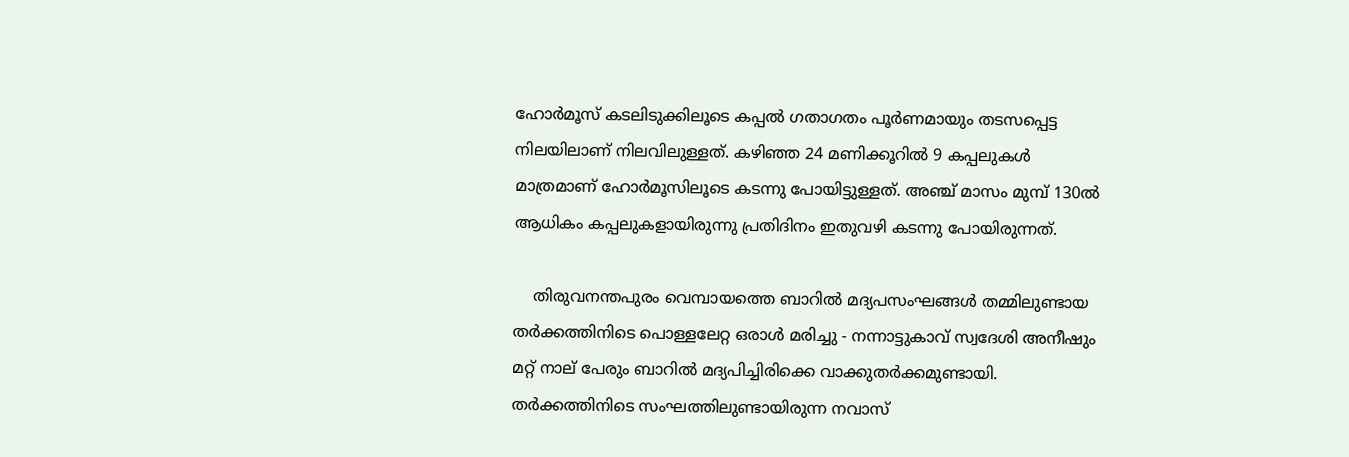ഹോര്‍മൂസ് കടലിടുക്കിലൂടെ കപ്പല്‍ ഗതാഗതം പൂര്‍ണമായും തടസപ്പെട്ട നിലയിലാണ് നിലവിലുള്ളത്. കഴിഞ്ഞ 24 മണിക്കൂറില്‍ 9 കപ്പലുകള്‍ മാത്രമാണ് ഹോര്‍മൂസിലൂടെ കടന്നു പോയിട്ടുള്ളത്. അഞ്ച് മാസം മുമ്പ് 130ല്‍ ആധികം കപ്പലുകളായിരുന്നു പ്രതിദിനം ഇതുവഴി കടന്നു പോയിരുന്നത്.

    തിരുവനന്തപുരം വെമ്പായത്തെ ബാറിൽ മദ്യപസംഘങ്ങൾ തമ്മിലുണ്ടായ തർക്കത്തിനിടെ പൊള്ളലേറ്റ ഒരാൾ മരിച്ചു - നന്നാട്ടുകാവ് സ്വദേശി അനീഷും മറ്റ് നാല് പേരും ബാറിൽ മദ്യപിച്ചിരിക്കെ വാക്കുതർക്കമുണ്ടായി. തർക്കത്തിനിടെ സംഘത്തിലുണ്ടായിരുന്ന നവാസ്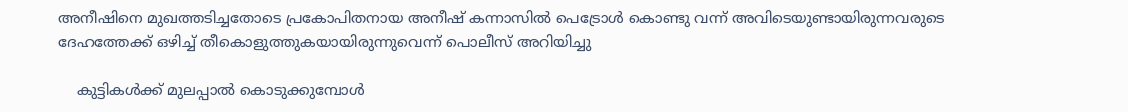അനീഷിനെ മുഖത്തടിച്ചതോടെ പ്രകോപിതനായ അനീഷ് കന്നാസിൽ പെട്രോൾ കൊണ്ടു വന്ന് അവിടെയുണ്ടായിരുന്നവരുടെ ദേഹത്തേക്ക് ഒഴിച്ച് തീകൊളുത്തുകയായിരുന്നുവെന്ന് പൊലീസ് അറിയിച്ചു

    കുട്ടികൾക്ക് മുലപ്പാൽ കൊടുക്കുമ്പോൾ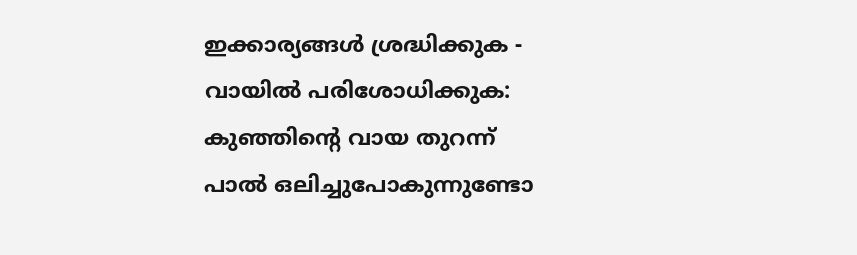ഇക്കാര്യങ്ങൾ ശ്രദ്ധിക്കുക - വായിൽ പരിശോധിക്കുക: കുഞ്ഞിന്റെ വായ തുറന്ന് പാൽ ഒലിച്ചുപോകുന്നുണ്ടോ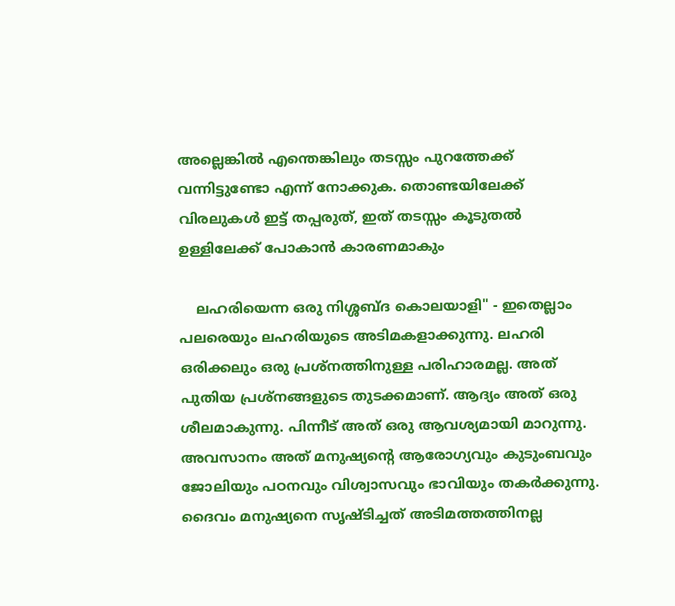അല്ലെങ്കിൽ എന്തെങ്കിലും തടസ്സം പുറത്തേക്ക് വന്നിട്ടുണ്ടോ എന്ന് നോക്കുക. തൊണ്ടയിലേക്ക് വിരലുകൾ ഇട്ട് തപ്പരുത്, ഇത് തടസ്സം കൂടുതൽ ഉള്ളിലേക്ക് പോകാൻ കാരണമാകും

    ലഹരിയെന്ന ഒരു നിശ്ശബ്ദ കൊലയാളി" - ഇതെല്ലാം പലരെയും ലഹരിയുടെ അടിമകളാക്കുന്നു. ലഹരി ഒരിക്കലും ഒരു പ്രശ്നത്തിനുള്ള പരിഹാരമല്ല. അത് പുതിയ പ്രശ്നങ്ങളുടെ തുടക്കമാണ്. ആദ്യം അത് ഒരു ശീലമാകുന്നു. പിന്നീട് അത് ഒരു ആവശ്യമായി മാറുന്നു. അവസാനം അത് മനുഷ്യന്റെ ആരോഗ്യവും കുടുംബവും ജോലിയും പഠനവും വിശ്വാസവും ഭാവിയും തകർക്കുന്നു. ദൈവം മനുഷ്യനെ സൃഷ്ടിച്ചത് അടിമത്തത്തിനല്ല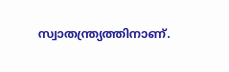സ്വാതന്ത്ര്യത്തിനാണ്.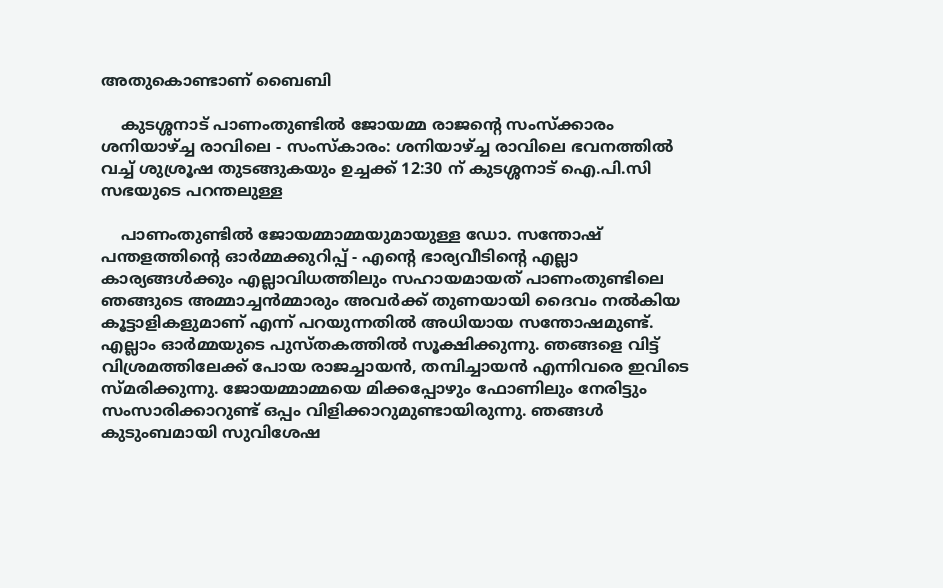അതുകൊണ്ടാണ് ബൈബി

    കുടശ്ശനാട് പാണംതുണ്ടിൽ ജോയമ്മ രാജൻ്റെ സംസ്ക്കാരം ശനിയാഴ്ച്ച രാവിലെ - സംസ്‌കാരം: ശനിയാഴ്ച്ച രാവിലെ ഭവനത്തിൽ വച്ച് ശുശ്രൂഷ തുടങ്ങുകയും ഉച്ചക്ക് 12:30 ന് കുടശ്ശനാട് ഐ.പി.സി സഭയുടെ പറന്തലുള്ള

    പാണംതുണ്ടിൽ ജോയമ്മാമ്മയുമായുള്ള ഡോ. സന്തോഷ് പന്തളത്തിൻ്റെ ഓർമ്മക്കുറിപ്പ് - എൻ്റെ ഭാര്യവീടിൻ്റെ എല്ലാ കാര്യങ്ങൾക്കും എല്ലാവിധത്തിലും സഹായമായത് പാണംതുണ്ടിലെ ഞങ്ങുടെ അമ്മാച്ചൻമ്മാരും അവർക്ക് തുണയായി ദൈവം നൽകിയ കൂട്ടാളികളുമാണ് എന്ന് പറയുന്നതിൽ അധിയായ സന്തോഷമുണ്ട്. എല്ലാം ഓർമ്മയുടെ പുസ്തകത്തിൽ സൂക്ഷിക്കുന്നു. ഞങ്ങളെ വിട്ട് വിശ്രമത്തിലേക്ക് പോയ രാജച്ചായൻ, തമ്പിച്ചായൻ എന്നിവരെ ഇവിടെ സ്മരിക്കുന്നു. ജോയമ്മാമ്മയെ മിക്കപ്പോഴും ഫോണിലും നേരിട്ടും സംസാരിക്കാറുണ്ട് ഒപ്പം വിളിക്കാറുമുണ്ടായിരുന്നു. ഞങ്ങൾ കുടുംബമായി സുവിശേഷ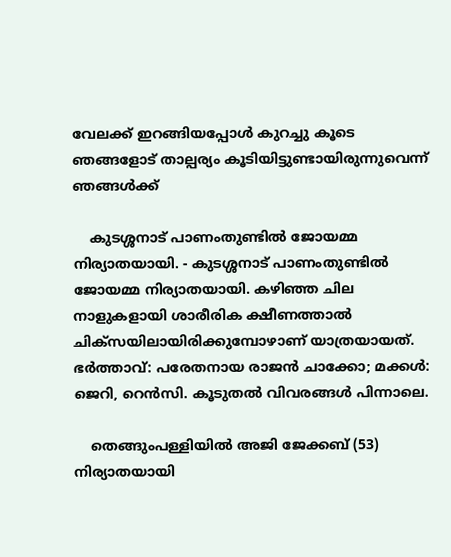വേലക്ക് ഇറങ്ങിയപ്പോൾ കുറച്ചു കൂടെ ഞങ്ങളോട് താല്പര്യം കൂടിയിട്ടുണ്ടായിരുന്നുവെന്ന് ഞങ്ങൾക്ക്

    കുടശ്ശനാട് പാണംതുണ്ടിൽ ജോയമ്മ നിര്യാതയായി. - കുടശ്ശനാട് പാണംതുണ്ടിൽ ജോയമ്മ നിര്യാതയായി. കഴിഞ്ഞ ചില നാളുകളായി ശാരീരിക ക്ഷീണത്താൽ ചിക്സയിലായിരിക്കുമ്പോഴാണ് യാത്രയായത്. ഭർത്താവ്: പരേതനായ രാജൻ ചാക്കോ; മക്കൾ: ജെറി, റെൻസി. കൂടുതൽ വിവരങ്ങൾ പിന്നാലെ.

    തെങ്ങുംപള്ളിയിൽ അജി ജേക്കബ് (53) നിര്യാതയായി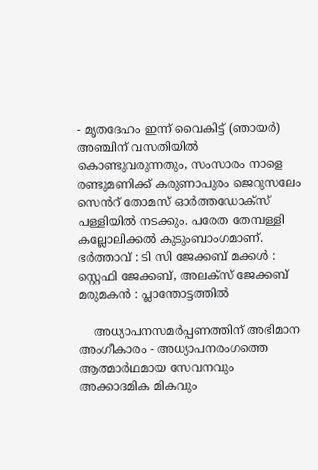- മൃതദേഹം ഇന്ന് വൈകിട്ട് (ഞായർ) അഞ്ചിന് വസതിയിൽ കൊണ്ടുവരുന്നതും, സംസാരം നാളെ രണ്ടുമണിക്ക് കരുണാപുരം ജെറുസലേം സെൻറ് തോമസ് ഓർത്തഡോക്സ് പള്ളിയിൽ നടക്കും. പരേത തേമ്പള്ളി കല്ലോലിക്കൽ കുടുംബാംഗമാണ്. ഭർത്താവ് : ടി സി ജേക്കബ് മക്കൾ : സ്റ്റെഫി ജേക്കബ്, അലക്സ് ജേക്കബ് മരുമകൻ : പ്ലാന്തോട്ടത്തിൽ

    അധ്യാപനസമർപ്പണത്തിന് അഭിമാന അംഗീകാരം - അധ്യാപനരംഗത്തെ ആത്മാർഥമായ സേവനവും അക്കാദമിക മികവും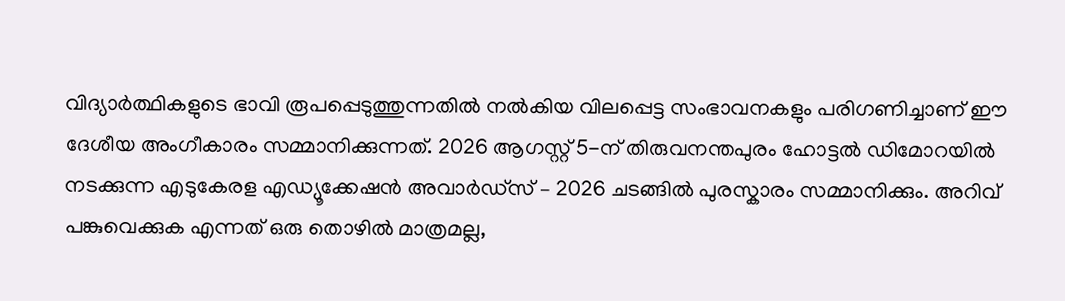വിദ്യാർത്ഥികളുടെ ഭാവി രൂപപ്പെടുത്തുന്നതിൽ നൽകിയ വിലപ്പെട്ട സംഭാവനകളും പരിഗണിച്ചാണ് ഈ ദേശീയ അംഗീകാരം സമ്മാനിക്കുന്നത്. 2026 ആഗസ്റ്റ് 5-ന് തിരുവനന്തപുരം ഹോട്ടൽ ഡിമോറയിൽ നടക്കുന്ന എടുകേരള എഡ്യൂക്കേഷൻ അവാർഡ്സ് – 2026 ചടങ്ങിൽ പുരസ്കാരം സമ്മാനിക്കും. അറിവ് പങ്കുവെക്കുക എന്നത് ഒരു തൊഴിൽ മാത്രമല്ല,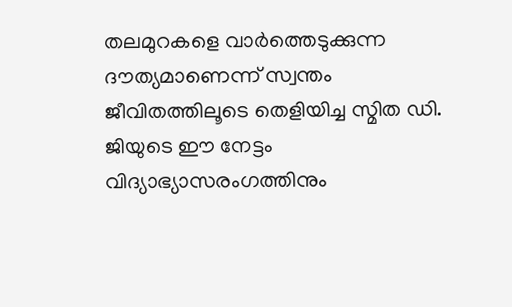തലമുറകളെ വാർത്തെടുക്കുന്ന ദൗത്യമാണെന്ന് സ്വന്തം ജീവിതത്തിലൂടെ തെളിയിച്ച സ്മിത ഡി. ജിയുടെ ഈ നേട്ടം വിദ്യാഭ്യാസരംഗത്തിനും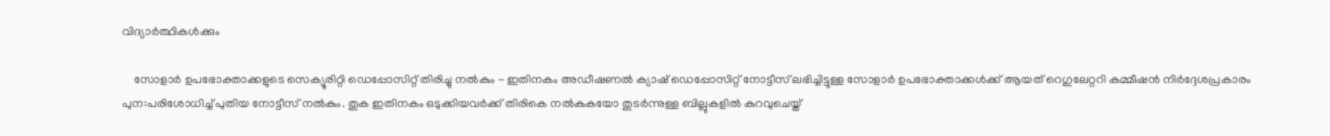വിദ്യാർത്ഥികൾക്കും

    സോളാർ ഉപഭോക്താക്കളുടെ സെക്യൂരിറ്റി ഡെപ്പോസിറ്റ് തിരിച്ചു നൽകും - ഇതിനകം അഡീഷണൽ ക്യാഷ് ഡെപ്പോസിറ്റ് നോട്ടീസ് ലഭിച്ചിട്ടുള്ള സോളാർ ഉപഭോക്താക്കൾക്ക് ആയത് റെഗുലേറ്ററി കമ്മീഷൻ നിർദ്ദേശപ്രകാരം പുന:പരിശോധിച്ച് പുതിയ നോട്ടീസ് നൽകും. തുക ഇതിനകം ഒടുക്കിയവർക്ക് തിരികെ നൽകുകയോ തുടർന്നുള്ള ബില്ലുകളിൽ കുറവുചെയ്ത്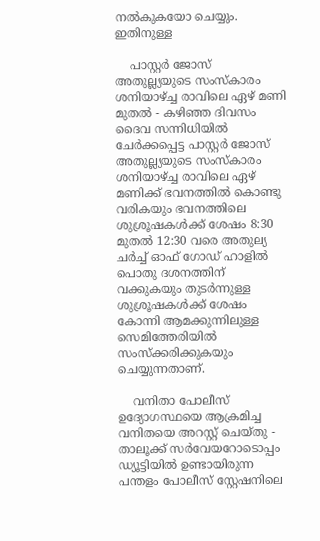നൽകുകയോ ചെയ്യും. ഇതിനുള്ള

    പാസ്റ്റർ ജോസ് അതുല്ല്യയുടെ സംസ്‌കാരം ശനിയാഴ്ച്ച രാവിലെ ഏഴ് മണി മുതൽ - കഴിഞ്ഞ ദിവസം ദൈവ സന്നിധിയിൽ ചേർക്കപ്പെട്ട പാസ്റ്റർ ജോസ് അതുല്ല്യയുടെ സംസ്‌കാരം ശനിയാഴ്ച്ച രാവിലെ ഏഴ് മണിക്ക് ഭവനത്തിൽ കൊണ്ടു വരികയും ഭവനത്തിലെ ശുശ്രൂഷകൾക്ക് ശേഷം 8:30 മുതൽ 12:30 വരെ അതുല്യ ചർച്ച് ഓഫ് ഗോഡ് ഹാളിൽ പൊതു ദശനത്തിന് വക്കുകയും തുടർന്നുള്ള ശുശ്രൂഷകൾക്ക് ശേഷം കോന്നി ആമക്കുന്നിലുള്ള സെമിത്തേരിയിൽ സംസ്‌ക്കരിക്കുകയും ചെയ്യുന്നതാണ്.

    വനിതാ പോലീസ് ഉദ്യോഗസ്ഥയെ ആക്രമിച്ച വനിതയെ അറസ്റ്റ് ചെയ്തു - താലൂക്ക് സർവേയറോടൊപ്പം ഡ്യൂട്ടിയിൽ ഉണ്ടായിരുന്ന പന്തളം പോലീസ് സ്റ്റേഷനിലെ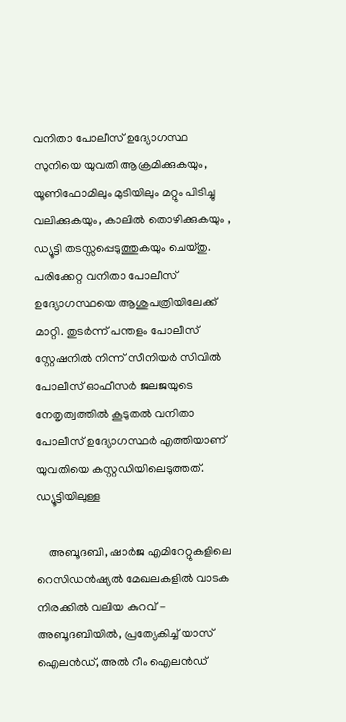വനിതാ പോലീസ് ഉദ്യോഗസ്ഥ സുനിയെ യുവതി ആക്രമിക്കുകയും, യൂണിഫോമിലും മുടിയിലും മറ്റും പിടിച്ചു വലിക്കുകയും, കാലിൽ തൊഴിക്കുകയും , ഡ്യൂട്ടി തടസ്സപ്പെടുത്തുകയും ചെയ്തു. പരിക്കേറ്റ വനിതാ പോലീസ് ഉദ്യോഗസ്ഥയെ ആശുപത്രിയിലേക്ക് മാറ്റി. തുടർന്ന് പന്തളം പോലീസ് സ്റ്റേഷനിൽ നിന്ന് സീനിയർ സിവിൽ പോലീസ് ഓഫീസർ ജലജയുടെ നേതൃത്വത്തിൽ കൂടുതൽ വനിതാ പോലീസ് ഉദ്യോഗസ്ഥർ എത്തിയാണ് യുവതിയെ കസ്റ്റഡിയിലെടുത്തത്. ഡ്യൂട്ടിയിലുള്ള

    അബൂദബി, ഷാർജ എമിറേറ്റുകളിലെ റെസിഡൻഷ്യൽ മേഖലകളിൽ വാടക നിരക്കിൽ വലിയ കുറവ് - അബൂദബിയിൽ, പ്രത്യേകിച്ച് യാസ് ഐലൻഡ്, അൽ റീം ഐലൻഡ്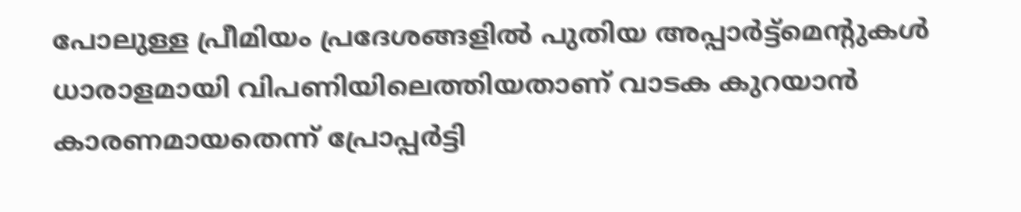പോലുള്ള പ്രീമിയം പ്രദേശങ്ങളിൽ പുതിയ അപ്പാർട്ട്മെന്റുകൾ ധാരാളമായി വിപണിയിലെത്തിയതാണ് വാടക കുറയാൻ കാരണമായതെന്ന് പ്രോപ്പർട്ടി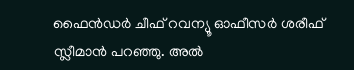ഫൈൻഡർ ചീഫ് റവന്യൂ ഓഫീസർ ശരീഫ് സ്ലീമാൻ പറഞ്ഞു. അൽ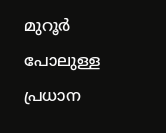മുറൂർ പോലുള്ള പ്രധാന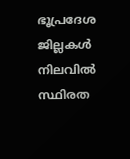ഭൂപ്രദേശ ജില്ലകൾ നിലവിൽ സ്ഥിരത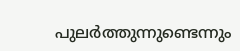പുലർത്തുന്നുണ്ടെന്നും